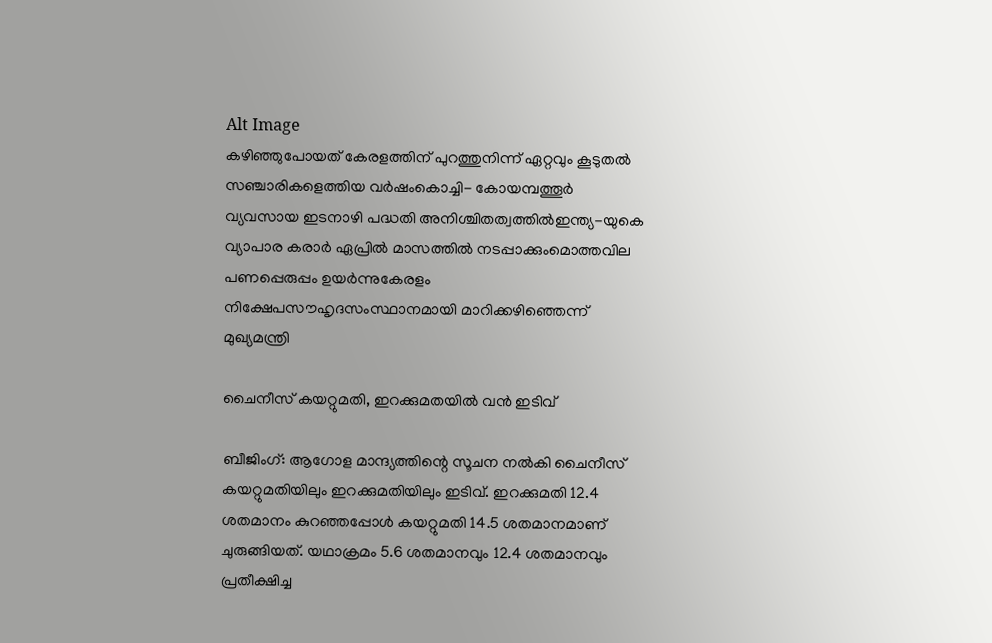Alt Image
കഴിഞ്ഞുപോയത് കേരളത്തിന് പുറത്തുനിന്ന് ഏറ്റവും കൂടുതൽ സഞ്ചാരികളെത്തിയ വർഷംകൊച്ചി- കോയമ്പത്തൂർ വ്യവസായ ഇടനാഴി പദ്ധതി അനിശ്ചിതത്വത്തിൽഇന്ത്യ-യുകെ വ്യാപാര കരാര്‍ ഏപ്രില്‍ മാസത്തില്‍ നടപ്പാക്കുംമൊത്തവില പണപ്പെരുപ്പം ഉയർന്നുകേരളം നിക്ഷേപസൗഹൃദസംസ്ഥാനമായി മാറിക്കഴിഞ്ഞെന്ന് മുഖ്യമന്ത്രി

ചൈനീസ് കയറ്റുമതി, ഇറക്കുമതയില്‍ വന്‍ ഇടിവ്

ബീജിംഗ്: ആഗോള മാന്ദ്യത്തിന്റെ സൂചന നല്‍കി ചൈനീസ് കയറ്റുമതിയിലും ഇറക്കുമതിയിലും ഇടിവ്. ഇറക്കുമതി 12.4 ശതമാനം കുറഞ്ഞപ്പോള്‍ കയറ്റുമതി 14.5 ശതമാനമാണ് ചുരുങ്ങിയത്. യഥാക്രമം 5.6 ശതമാനവും 12.4 ശതമാനവും പ്രതീക്ഷിച്ച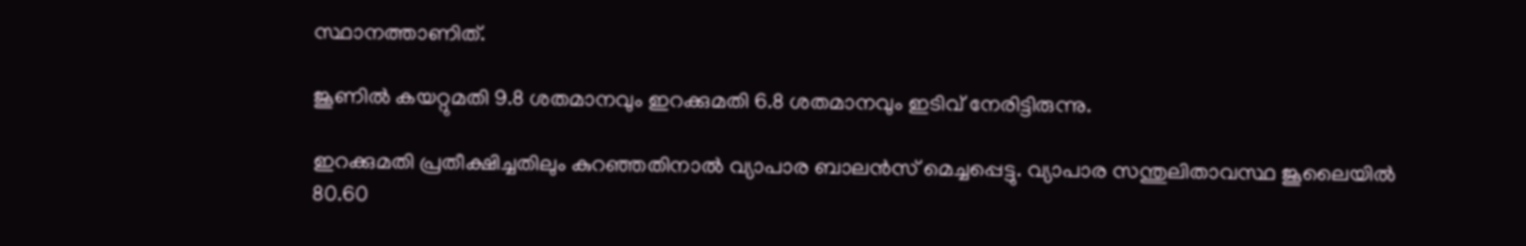സ്ഥാനത്താണിത്.

ജൂണില്‍ കയറ്റുമതി 9.8 ശതമാനവും ഇറക്കുമതി 6.8 ശതമാനവും ഇടിവ് നേരിട്ടിരുന്നു.

ഇറക്കുമതി പ്രതീക്ഷിച്ചതിലും കുറഞ്ഞതിനാല്‍ വ്യാപാര ബാലന്‍സ് മെച്ചപ്പെട്ടു. വ്യാപാര സന്തുലിതാവസ്ഥ ജൂലൈയില്‍ 80.60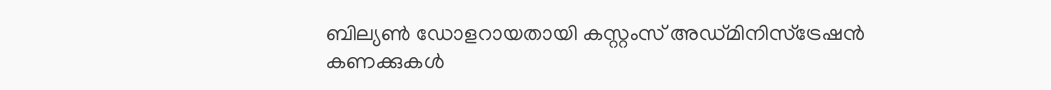ബില്യണ്‍ ഡോളറായതായി കസ്റ്റംസ് അഡ്മിനിസ്‌ട്രേഷന്‍ കണക്കുകള്‍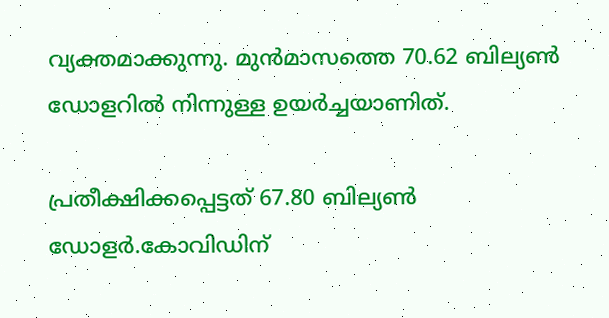വ്യക്തമാക്കുന്നു. മുന്‍മാസത്തെ 70.62 ബില്യണ്‍ ഡോളറില്‍ നിന്നുള്ള ഉയര്‍ച്ചയാണിത്.

പ്രതീക്ഷിക്കപ്പെട്ടത് 67.80 ബില്യണ്‍ ഡോളര്‍.കോവിഡിന്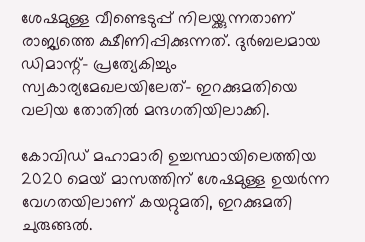ശേഷമുള്ള വീണ്ടെടുപ്പ് നിലയ്ക്കുന്നതാണ് രാജ്യത്തെ ക്ഷീണിപ്പിക്കുന്നത്. ദുര്‍ബലമായ ഡിമാന്റ്- പ്രത്യേകിച്ചും സ്വകാര്യമേഖലയിലേത്- ഇറക്കുമതിയെ വലിയ തോതില്‍ മന്ദഗതിയിലാക്കി.

കോവിഡ് മഹാമാരി ഉച്ചസ്ഥായിലെത്തിയ 2020 മെയ് മാസത്തിന് ശേഷമുള്ള ഉയര്‍ന്ന വേഗതയിലാണ് കയറ്റുമതി, ഇറക്കുമതി ചുരുങ്ങല്‍.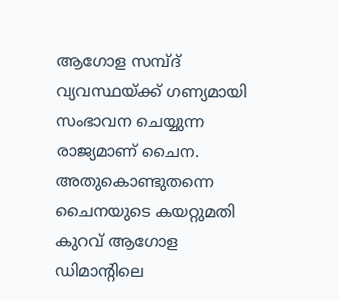ആഗോള സമ്പ്ദ് വ്യവസ്ഥയ്ക്ക് ഗണ്യമായി സംഭാവന ചെയ്യുന്ന രാജ്യമാണ് ചൈന. അതുകൊണ്ടുതന്നെ ചൈനയുടെ കയറ്റുമതി കുറവ് ആഗോള ഡിമാന്റിലെ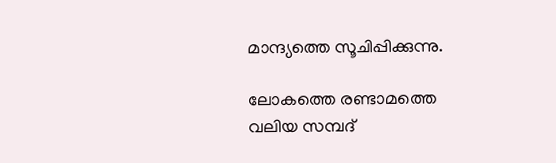മാന്ദ്യത്തെ സൂചിപ്പിക്കുന്നു.

ലോകത്തെ രണ്ടാമത്തെ വലിയ സമ്പദ്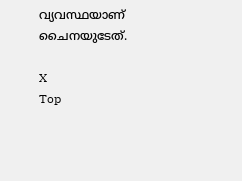വ്യവസ്ഥയാണ് ചൈനയുടേത്.

X
Top